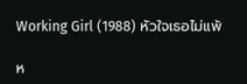Working Girl (1988) หัวใจเธอไม่แพ้

ห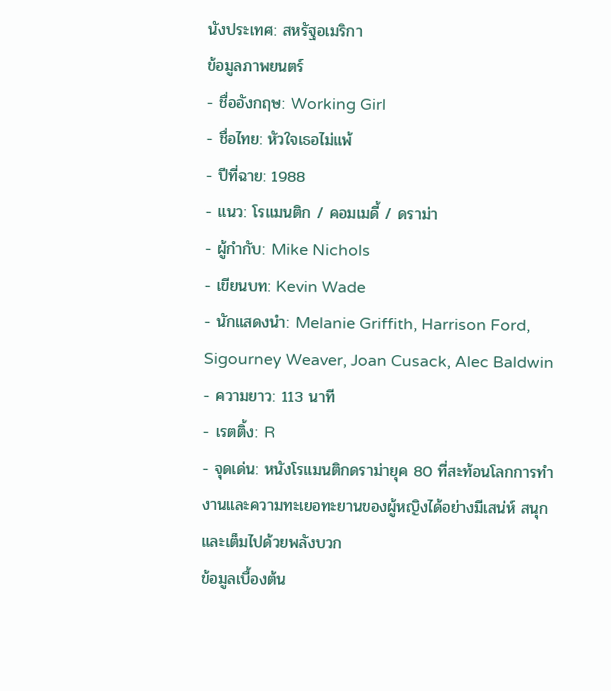นังประเทศ: สหรัฐอเมริกา
ข้อมูลภาพยนตร์
- ชื่ออังกฤษ: Working Girl
- ชื่อไทย: หัวใจเธอไม่แพ้
- ปีที่ฉาย: 1988
- แนว: โรแมนติก / คอมเมดี้ / ดราม่า
- ผู้กำกับ: Mike Nichols
- เขียนบท: Kevin Wade
- นักแสดงนำ: Melanie Griffith, Harrison Ford, Sigourney Weaver, Joan Cusack, Alec Baldwin
- ความยาว: 113 นาที
- เรตติ้ง: R
- จุดเด่น: หนังโรแมนติกดราม่ายุค 80 ที่สะท้อนโลกการทำงานและความทะเยอทะยานของผู้หญิงได้อย่างมีเสน่ห์ สนุก และเต็มไปด้วยพลังบวก
ข้อมูลเบื้องต้น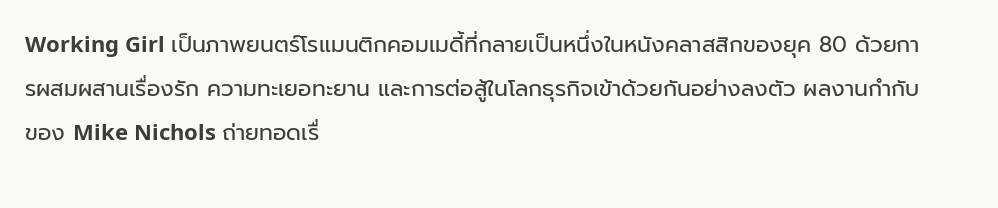Working Girl เป็นภาพยนตร์โรแมนติกคอมเมดี้ที่กลายเป็นหนึ่งในหนังคลาสสิกของยุค 80 ด้วยการผสมผสานเรื่องรัก ความทะเยอทะยาน และการต่อสู้ในโลกธุรกิจเข้าด้วยกันอย่างลงตัว ผลงานกำกับของ Mike Nichols ถ่ายทอดเรื่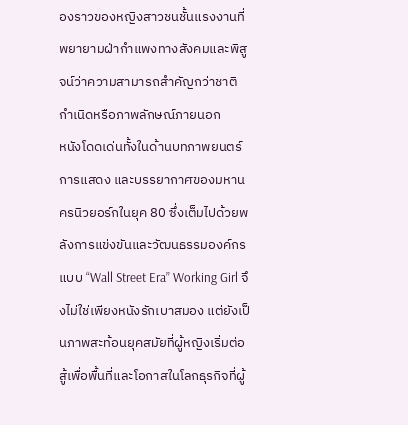องราวของหญิงสาวชนชั้นแรงงานที่พยายามฝ่ากำแพงทางสังคมและพิสูจน์ว่าความสามารถสำคัญกว่าชาติกำเนิดหรือภาพลักษณ์ภายนอก
หนังโดดเด่นทั้งในด้านบทภาพยนตร์ การแสดง และบรรยากาศของมหานครนิวยอร์กในยุค 80 ซึ่งเต็มไปด้วยพลังการแข่งขันและวัฒนธรรมองค์กรแบบ “Wall Street Era” Working Girl จึงไม่ใช่เพียงหนังรักเบาสมอง แต่ยังเป็นภาพสะท้อนยุคสมัยที่ผู้หญิงเริ่มต่อสู้เพื่อพื้นที่และโอกาสในโลกธุรกิจที่ผู้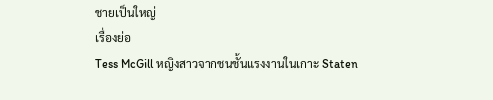ชายเป็นใหญ่
เรื่องย่อ
Tess McGill หญิงสาวจากชนชั้นแรงงานในเกาะ Staten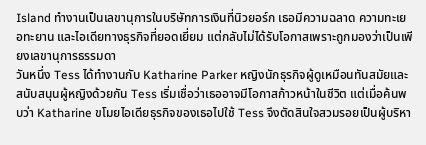Island ทำงานเป็นเลขานุการในบริษัทการเงินที่นิวยอร์ก เธอมีความฉลาด ความทะเยอทะยาน และไอเดียทางธุรกิจที่ยอดเยี่ยม แต่กลับไม่ได้รับโอกาสเพราะถูกมองว่าเป็นเพียงเลขานุการธรรมดา
วันหนึ่ง Tess ได้ทำงานกับ Katharine Parker หญิงนักธุรกิจผู้ดูเหมือนทันสมัยและสนับสนุนผู้หญิงด้วยกัน Tess เริ่มเชื่อว่าเธออาจมีโอกาสก้าวหน้าในชีวิต แต่เมื่อค้นพบว่า Katharine ขโมยไอเดียธุรกิจของเธอไปใช้ Tess จึงตัดสินใจสวมรอยเป็นผู้บริหา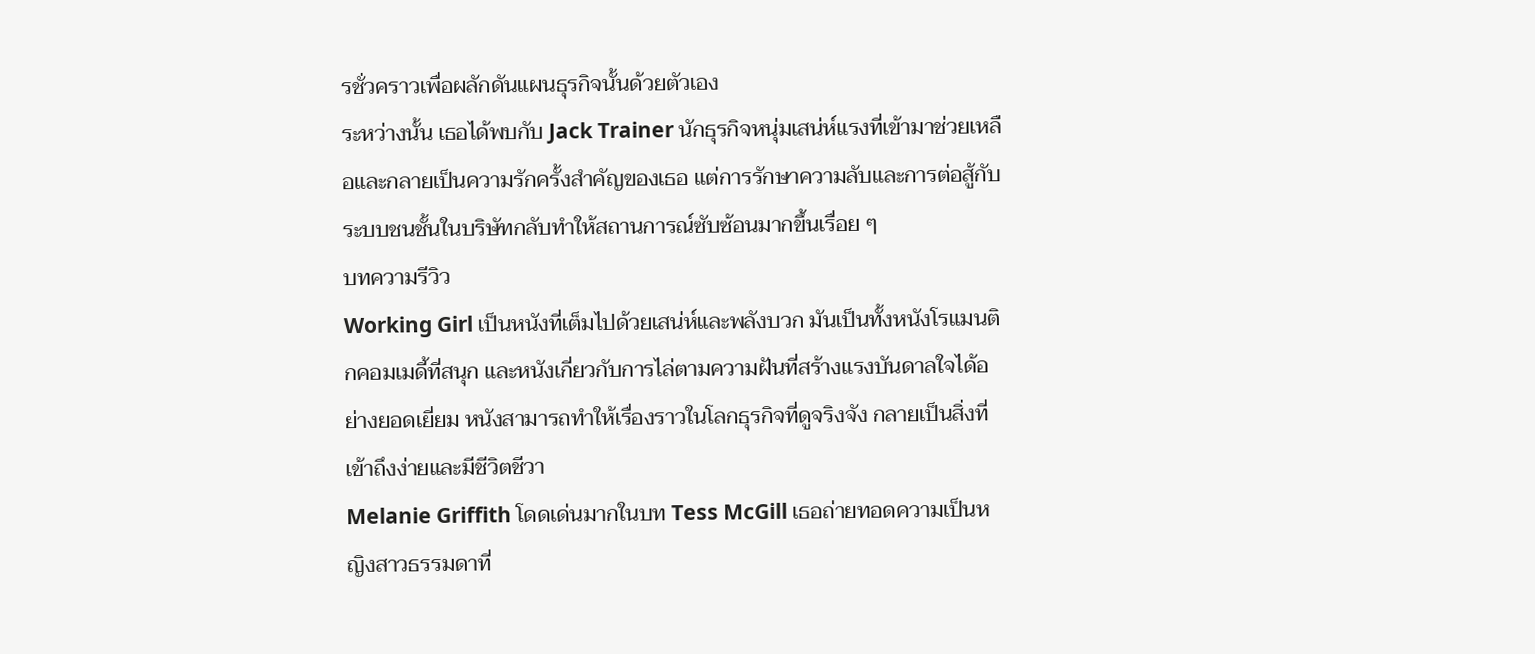รชั่วคราวเพื่อผลักดันแผนธุรกิจนั้นด้วยตัวเอง
ระหว่างนั้น เธอได้พบกับ Jack Trainer นักธุรกิจหนุ่มเสน่ห์แรงที่เข้ามาช่วยเหลือและกลายเป็นความรักครั้งสำคัญของเธอ แต่การรักษาความลับและการต่อสู้กับระบบชนชั้นในบริษัทกลับทำให้สถานการณ์ซับซ้อนมากขึ้นเรื่อย ๆ
บทความรีวิว
Working Girl เป็นหนังที่เต็มไปด้วยเสน่ห์และพลังบวก มันเป็นทั้งหนังโรแมนติกคอมเมดี้ที่สนุก และหนังเกี่ยวกับการไล่ตามความฝันที่สร้างแรงบันดาลใจได้อย่างยอดเยี่ยม หนังสามารถทำให้เรื่องราวในโลกธุรกิจที่ดูจริงจัง กลายเป็นสิ่งที่เข้าถึงง่ายและมีชีวิตชีวา
Melanie Griffith โดดเด่นมากในบท Tess McGill เธอถ่ายทอดความเป็นหญิงสาวธรรมดาที่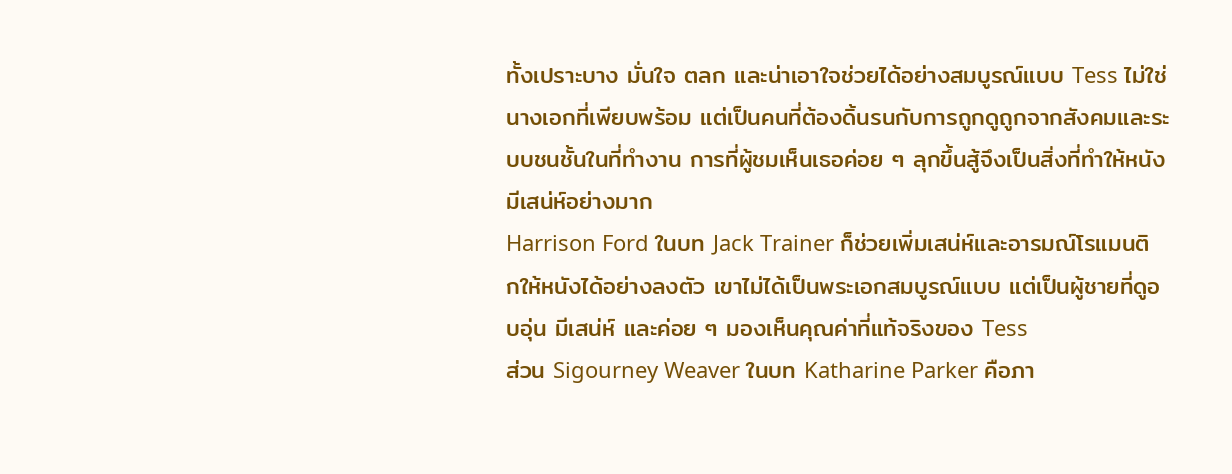ทั้งเปราะบาง มั่นใจ ตลก และน่าเอาใจช่วยได้อย่างสมบูรณ์แบบ Tess ไม่ใช่นางเอกที่เพียบพร้อม แต่เป็นคนที่ต้องดิ้นรนกับการถูกดูถูกจากสังคมและระบบชนชั้นในที่ทำงาน การที่ผู้ชมเห็นเธอค่อย ๆ ลุกขึ้นสู้จึงเป็นสิ่งที่ทำให้หนังมีเสน่ห์อย่างมาก
Harrison Ford ในบท Jack Trainer ก็ช่วยเพิ่มเสน่ห์และอารมณ์โรแมนติกให้หนังได้อย่างลงตัว เขาไม่ได้เป็นพระเอกสมบูรณ์แบบ แต่เป็นผู้ชายที่ดูอบอุ่น มีเสน่ห์ และค่อย ๆ มองเห็นคุณค่าที่แท้จริงของ Tess
ส่วน Sigourney Weaver ในบท Katharine Parker คือภา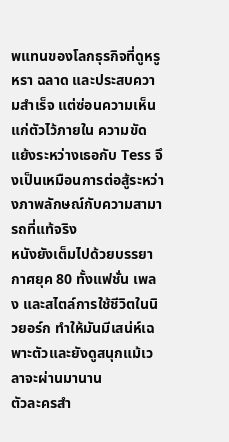พแทนของโลกธุรกิจที่ดูหรูหรา ฉลาด และประสบความสำเร็จ แต่ซ่อนความเห็นแก่ตัวไว้ภายใน ความขัดแย้งระหว่างเธอกับ Tess จึงเป็นเหมือนการต่อสู้ระหว่างภาพลักษณ์กับความสามารถที่แท้จริง
หนังยังเต็มไปด้วยบรรยากาศยุค 80 ทั้งแฟชั่น เพลง และสไตล์การใช้ชีวิตในนิวยอร์ก ทำให้มันมีเสน่ห์เฉพาะตัวและยังดูสนุกแม้เวลาจะผ่านมานาน
ตัวละครสำ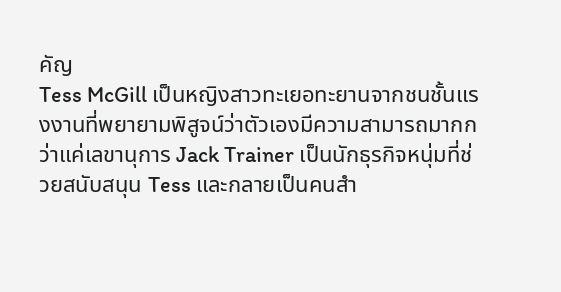คัญ
Tess McGill เป็นหญิงสาวทะเยอทะยานจากชนชั้นแรงงานที่พยายามพิสูจน์ว่าตัวเองมีความสามารถมากกว่าแค่เลขานุการ Jack Trainer เป็นนักธุรกิจหนุ่มที่ช่วยสนับสนุน Tess และกลายเป็นคนสำ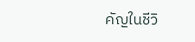คัญในชีวิ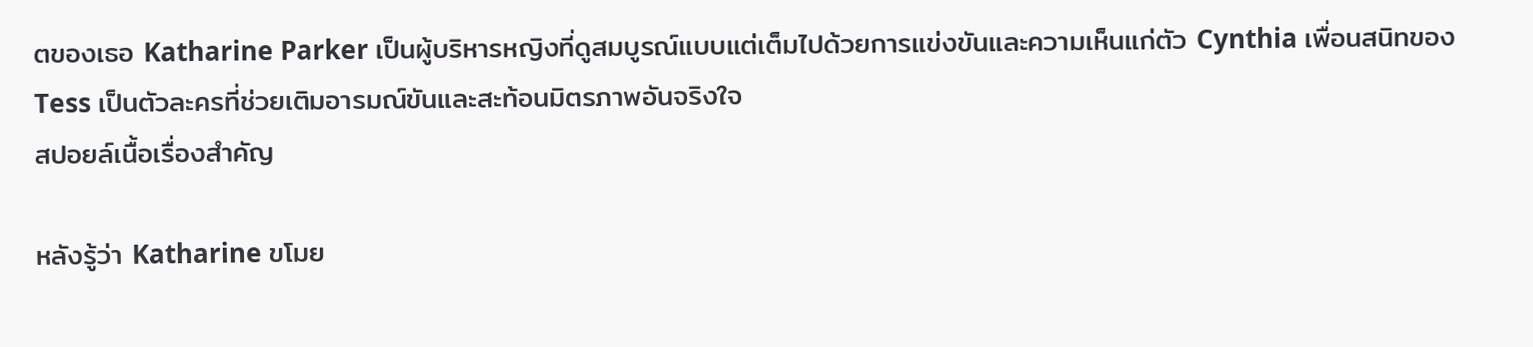ตของเธอ Katharine Parker เป็นผู้บริหารหญิงที่ดูสมบูรณ์แบบแต่เต็มไปด้วยการแข่งขันและความเห็นแก่ตัว Cynthia เพื่อนสนิทของ Tess เป็นตัวละครที่ช่วยเติมอารมณ์ขันและสะท้อนมิตรภาพอันจริงใจ
สปอยล์เนื้อเรื่องสำคัญ

หลังรู้ว่า Katharine ขโมย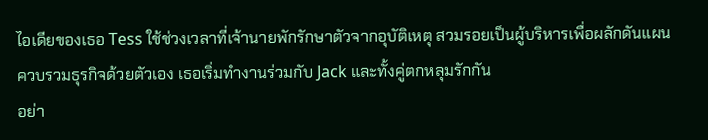ไอเดียของเธอ Tess ใช้ช่วงเวลาที่เจ้านายพักรักษาตัวจากอุบัติเหตุ สวมรอยเป็นผู้บริหารเพื่อผลักดันแผนควบรวมธุรกิจด้วยตัวเอง เธอเริ่มทำงานร่วมกับ Jack และทั้งคู่ตกหลุมรักกัน
อย่า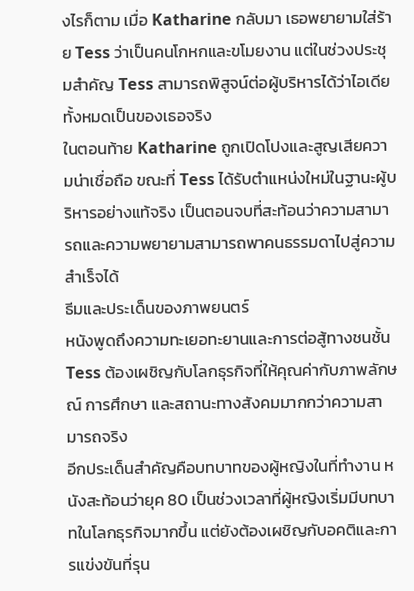งไรก็ตาม เมื่อ Katharine กลับมา เธอพยายามใส่ร้าย Tess ว่าเป็นคนโกหกและขโมยงาน แต่ในช่วงประชุมสำคัญ Tess สามารถพิสูจน์ต่อผู้บริหารได้ว่าไอเดียทั้งหมดเป็นของเธอจริง
ในตอนท้าย Katharine ถูกเปิดโปงและสูญเสียความน่าเชื่อถือ ขณะที่ Tess ได้รับตำแหน่งใหม่ในฐานะผู้บริหารอย่างแท้จริง เป็นตอนจบที่สะท้อนว่าความสามารถและความพยายามสามารถพาคนธรรมดาไปสู่ความสำเร็จได้
ธีมและประเด็นของภาพยนตร์
หนังพูดถึงความทะเยอทะยานและการต่อสู้ทางชนชั้น Tess ต้องเผชิญกับโลกธุรกิจที่ให้คุณค่ากับภาพลักษณ์ การศึกษา และสถานะทางสังคมมากกว่าความสามารถจริง
อีกประเด็นสำคัญคือบทบาทของผู้หญิงในที่ทำงาน หนังสะท้อนว่ายุค 80 เป็นช่วงเวลาที่ผู้หญิงเริ่มมีบทบาทในโลกธุรกิจมากขึ้น แต่ยังต้องเผชิญกับอคติและการแข่งขันที่รุน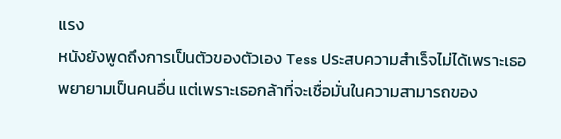แรง
หนังยังพูดถึงการเป็นตัวของตัวเอง Tess ประสบความสำเร็จไม่ได้เพราะเธอพยายามเป็นคนอื่น แต่เพราะเธอกล้าที่จะเชื่อมั่นในความสามารถของ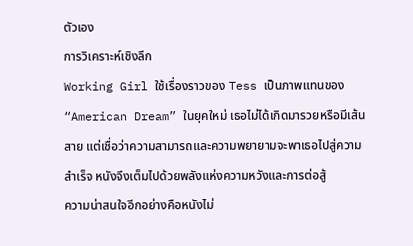ตัวเอง
การวิเคราะห์เชิงลึก
Working Girl ใช้เรื่องราวของ Tess เป็นภาพแทนของ “American Dream” ในยุคใหม่ เธอไม่ได้เกิดมารวยหรือมีเส้นสาย แต่เชื่อว่าความสามารถและความพยายามจะพาเธอไปสู่ความสำเร็จ หนังจึงเต็มไปด้วยพลังแห่งความหวังและการต่อสู้
ความน่าสนใจอีกอย่างคือหนังไม่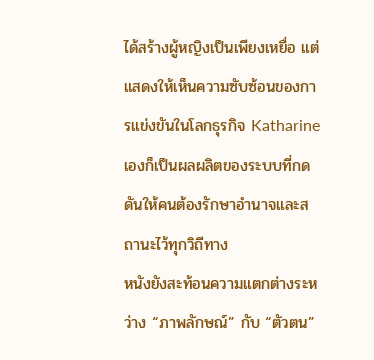ได้สร้างผู้หญิงเป็นเพียงเหยื่อ แต่แสดงให้เห็นความซับซ้อนของการแข่งขันในโลกธุรกิจ Katharine เองก็เป็นผลผลิตของระบบที่กดดันให้คนต้องรักษาอำนาจและสถานะไว้ทุกวิถีทาง
หนังยังสะท้อนความแตกต่างระหว่าง “ภาพลักษณ์” กับ “ตัวตน”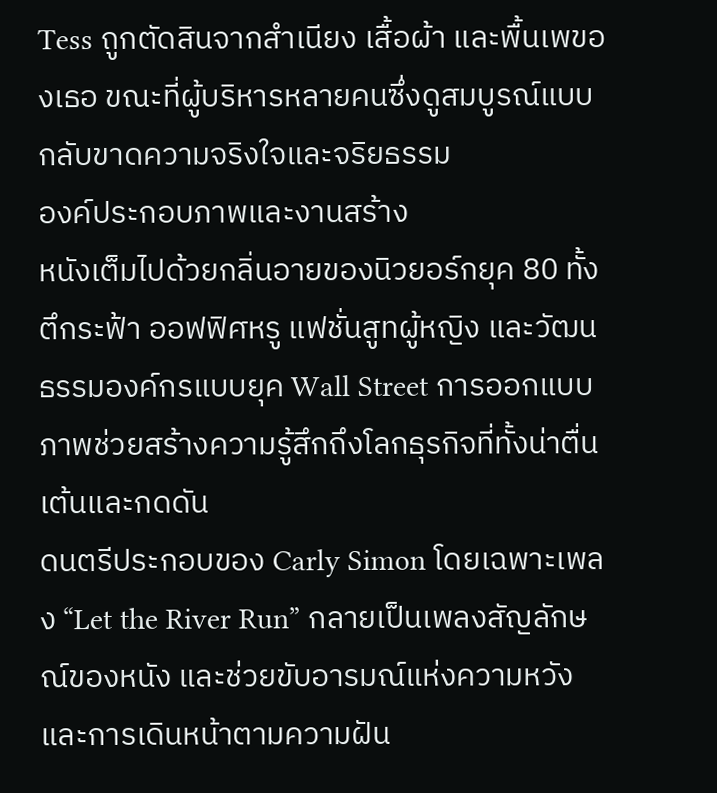Tess ถูกตัดสินจากสำเนียง เสื้อผ้า และพื้นเพของเธอ ขณะที่ผู้บริหารหลายคนซึ่งดูสมบูรณ์แบบกลับขาดความจริงใจและจริยธรรม
องค์ประกอบภาพและงานสร้าง
หนังเต็มไปด้วยกลิ่นอายของนิวยอร์กยุค 80 ทั้งตึกระฟ้า ออฟฟิศหรู แฟชั่นสูทผู้หญิง และวัฒนธรรมองค์กรแบบยุค Wall Street การออกแบบภาพช่วยสร้างความรู้สึกถึงโลกธุรกิจที่ทั้งน่าตื่นเต้นและกดดัน
ดนตรีประกอบของ Carly Simon โดยเฉพาะเพลง “Let the River Run” กลายเป็นเพลงสัญลักษณ์ของหนัง และช่วยขับอารมณ์แห่งความหวังและการเดินหน้าตามความฝัน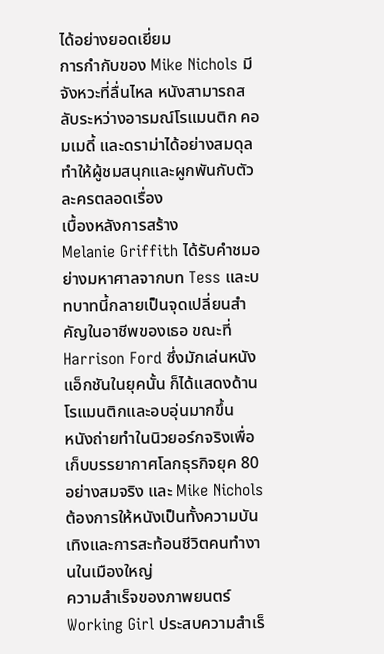ได้อย่างยอดเยี่ยม
การกำกับของ Mike Nichols มีจังหวะที่ลื่นไหล หนังสามารถสลับระหว่างอารมณ์โรแมนติก คอมเมดี้ และดราม่าได้อย่างสมดุล ทำให้ผู้ชมสนุกและผูกพันกับตัวละครตลอดเรื่อง
เบื้องหลังการสร้าง
Melanie Griffith ได้รับคำชมอย่างมหาศาลจากบท Tess และบทบาทนี้กลายเป็นจุดเปลี่ยนสำคัญในอาชีพของเธอ ขณะที่ Harrison Ford ซึ่งมักเล่นหนังแอ็กชันในยุคนั้น ก็ได้แสดงด้านโรแมนติกและอบอุ่นมากขึ้น
หนังถ่ายทำในนิวยอร์กจริงเพื่อเก็บบรรยากาศโลกธุรกิจยุค 80 อย่างสมจริง และ Mike Nichols ต้องการให้หนังเป็นทั้งความบันเทิงและการสะท้อนชีวิตคนทำงานในเมืองใหญ่
ความสำเร็จของภาพยนตร์
Working Girl ประสบความสำเร็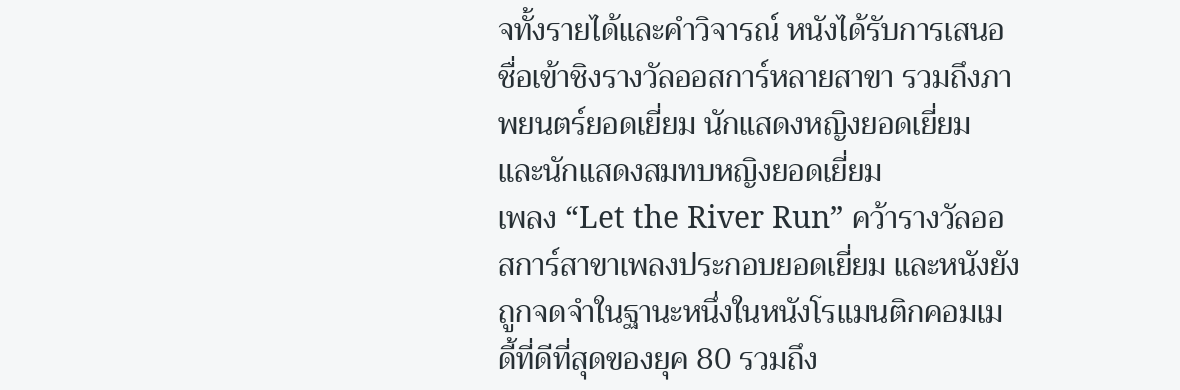จทั้งรายได้และคำวิจารณ์ หนังได้รับการเสนอชื่อเข้าชิงรางวัลออสการ์หลายสาขา รวมถึงภาพยนตร์ยอดเยี่ยม นักแสดงหญิงยอดเยี่ยม และนักแสดงสมทบหญิงยอดเยี่ยม
เพลง “Let the River Run” คว้ารางวัลออสการ์สาขาเพลงประกอบยอดเยี่ยม และหนังยังถูกจดจำในฐานะหนึ่งในหนังโรแมนติกคอมเมดี้ที่ดีที่สุดของยุค 80 รวมถึง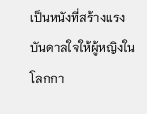เป็นหนังที่สร้างแรงบันดาลใจให้ผู้หญิงในโลกกา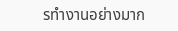รทำงานอย่างมาก